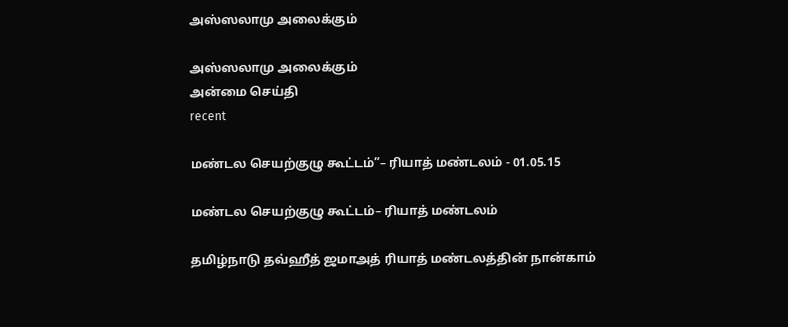அஸ்ஸலாமு அலைக்கும்

அஸ்ஸலாமு அலைக்கும்
அன்மை செய்தி
recent

மண்டல செயற்குழு கூட்டம்”– ரியாத் மண்டலம் - 01.05.15

மண்டல செயற்குழு கூட்டம்– ரியாத் மண்டலம்

தமிழ்நாடு தவ்ஹீத் ஜமாஅத் ரியாத் மண்டலத்தின் நான்காம்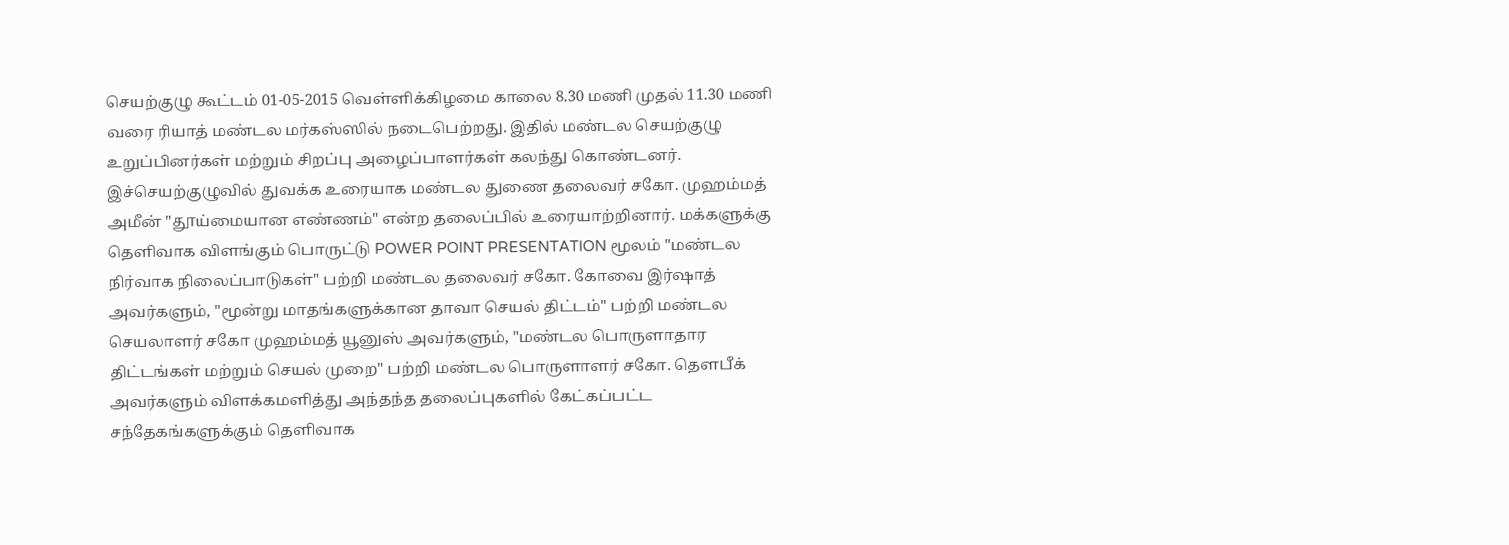செயற்குழு கூட்டம் 01-05-2015 வெள்ளிக்கிழமை காலை 8.30 மணி முதல் 11.30 மணி வரை ரியாத் மண்டல மர்கஸ்ஸில் நடைபெற்றது. இதில் மண்டல செயற்குழு உறுப்பினர்கள் மற்றும் சிறப்பு அழைப்பாளர்கள் கலந்து கொண்டனர்.
இச்செயற்குழுவில் துவக்க உரையாக மண்டல துணை தலைவர் சகோ. முஹம்மத் அமீன் "தூய்மையான எண்ணம்" என்ற தலைப்பில் உரையாற்றினார். மக்களுக்கு தெளிவாக விளங்கும் பொருட்டு POWER POINT PRESENTATION மூலம் "மண்டல நிர்வாக நிலைப்பாடுகள்" பற்றி மண்டல தலைவர் சகோ. கோவை இர்ஷாத் அவர்களும், "மூன்று மாதங்களுக்கான தாவா செயல் திட்டம்" பற்றி மண்டல செயலாளர் சகோ முஹம்மத் யூனுஸ் அவர்களும், "மண்டல பொருளாதார திட்டங்கள் மற்றும் செயல் முறை" பற்றி மண்டல பொருளாளர் சகோ. தௌபீக் அவர்களும் விளக்கமளித்து அந்தந்த தலைப்புகளில் கேட்கப்பட்ட சந்தேகங்களுக்கும் தெளிவாக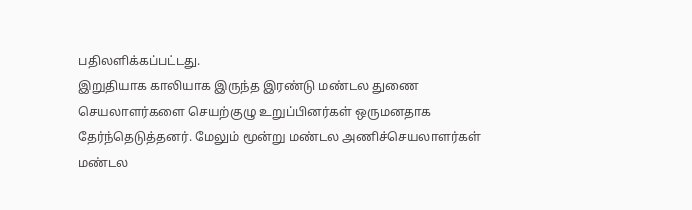பதிலளிக்கப்பட்டது.
இறுதியாக காலியாக இருந்த இரண்டு மண்டல துணை செயலாளர்களை செயற்குழு உறுப்பினர்கள் ஒருமனதாக தேர்ந்தெடுத்தனர். மேலும் மூன்று மண்டல அணிச்செயலாளர்கள் மண்டல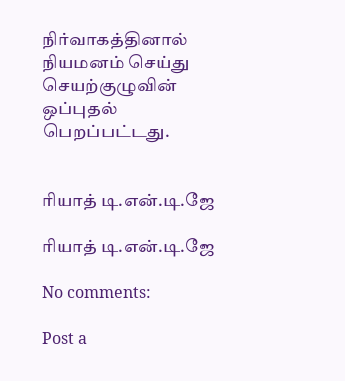நிர்வாகத்தினால் நியமனம் செய்து செயற்குழுவின் ஒப்புதல் பெறப்பட்டது.


ரியாத் டி.என்.டி.ஜே

ரியாத் டி.என்.டி.ஜே

No comments:

Post a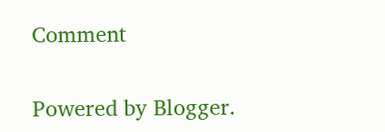Comment

Powered by Blogger.